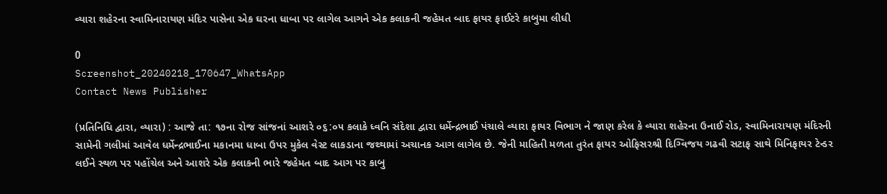વ્યારા શહેરના સ્વામિનારાયણ મંદિર પાસેના એક ઘરના ધાબા પર લાગેલ આગને એક કલાકની જહેમત બાદ ફાયર ફાઈટરે કાબુમા લીધી

0
Screenshot_20240218_170647_WhatsApp
Contact News Publisher

(પ્રતિનિધિ દ્વારા, વ્યારા) : આજે તા: ૧૭ના રોજ સાંજનાં આશરે ૦૬:૦૫ કલાકે ધ્વનિ સંદેશા દ્વારા ધર્મેન્દ્રભાઈ પંચાલે વ્યારા ફાયર વિભાગ ને જાણ કરેલ કે વ્યારા શહેરના ઉનાઈ રોડ, સ્વામિનારાયણ મંદિરની સામેની ગલીમાં આવેલ ધર્મેન્દ્રભાઈના મકાનમા ધાબા ઉપર મુકેલ વેસ્ટ લાકડાના જથ્થામાં અચાનક આગ લાગેલ છે. જેની માહિતી મળતા તુરંત ફાયર ઓફિસરશ્રી દિગ્વિજય ગઢવી સટાફ સાથે મિનિફાયર ટેન્ડર લઈને સ્થળ પર પહોંચેલ અને આશરે એક કલાકની ભારે જહેમત બાદ આગ પર કાબુ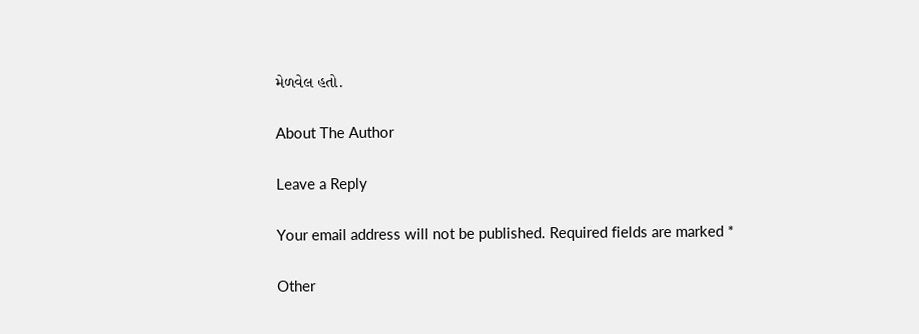મેળવેલ હતો.

About The Author

Leave a Reply

Your email address will not be published. Required fields are marked *

Other